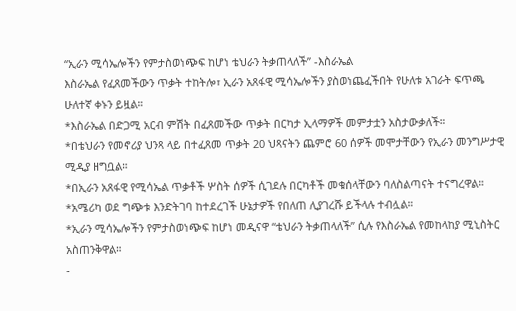“ኢራን ሚሳኤሎችን የምታስወነጭፍ ከሆነ ቴህራን ትቃጠላለች” -እስራኤል
እስራኤል የፈጸመችውን ጥቃት ተከትሎ፣ ኢራን አጸፋዊ ሚሳኤሎችን ያስወነጨፈችበት የሁለቱ አገራት ፍጥጫ ሁለተኛ ቀኑን ይዟል።
*እስራኤል በድጋሚ አርብ ምሽት በፈጸመችው ጥቃት በርካታ ኢላማዎች መምታቷን አስታውቃለች።
*በቴህራን የመኖሪያ ህንጻ ላይ በተፈጸመ ጥቃት 20 ህጻናትን ጨምሮ 60 ሰዎች መሞታቸውን የኢራን መንግሥታዊ ሚዲያ ዘግቧል።
*በኢራን አጸፋዊ የሚሳኤል ጥቃቶች ሦስት ሰዎች ሲገደሉ በርካቶች መቁሰላቸውን ባለስልጣናት ተናግረዋል።
*አሜሪካ ወደ ግጭቱ እንድትገባ ከተደረገች ሁኔታዎች የበለጠ ሊያገረሹ ይችላሉ ተብሏል።
*ኢራን ሚሳኤሎችን የምታስወነጭፍ ከሆነ መዲናዋ “ቴህራን ትቃጠላለች” ሲሉ የእስራኤል የመከላከያ ሚኒስትር አስጠንቅዋል።
-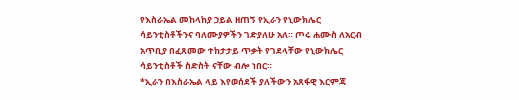የእስራኤል መከላከያ ኃይል ዘጠኝ የኢራን የኒውክሌር ሳይንቲስቶችንና ባለሙያዎችን ገድያለሁ አለ። ጦሩ ሐሙስ ለአርብ አጥቢያ በፈጸመው ተከታታይ ጥቃት የገደላቸው የኒውክሌር ሳይንቲስቶች ስድስት ናቸው ብሎ ነበር።
*ኢራን በእስራኤል ላይ እየወሰደች ያለችውን አጸፋዊ እርምጃ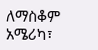ለማስቆም አሜሪካ፣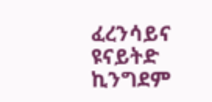ፈረንሳይና ዩናይትድ ኪንግደም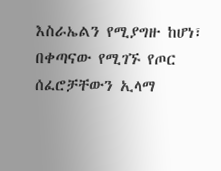እስራኤልን የሚያግዙ ከሆነ፣ በቀጣናው የሚገኙ የጦር ሰፈሮቻቸውን ኢላማ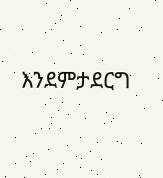እንደምታደርግ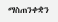ማስጠንቀቋን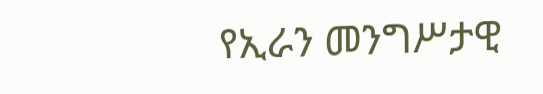የኢራን መንግሥታዊ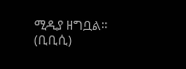ሚዲያ ዘግቧል።
(ቢቢሲ)